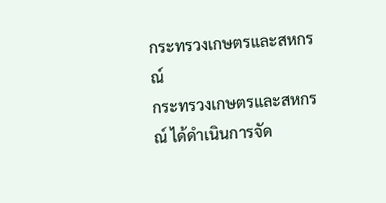กระทรวงเกษตรและสหกรณ์
กระทรวงเกษตรและสหกรณ์ ได้ดำเนินการจัด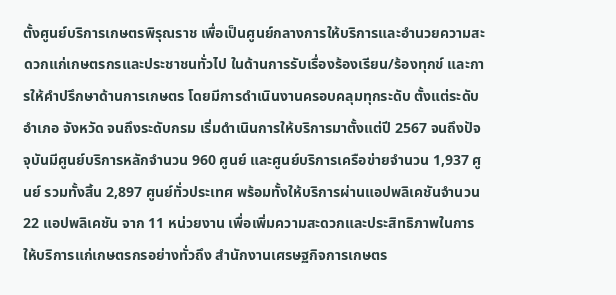ตั้งศูนย์บริการเกษตรพิรุณราช เพื่อเป็นศูนย์กลางการให้บริการและอำนวยความสะดวกแก่เกษตรกรและประชาชนทั่วไป ในด้านการรับเรื่องร้องเรียน/ร้องทุกข์ และการให้คำปรึกษาด้านการเกษตร โดยมีการดำเนินงานครอบคลุมทุกระดับ ตั้งแต่ระดับอำเภอ จังหวัด จนถึงระดับกรม เริ่มดำเนินการให้บริการมาตั้งแต่ปี 2567 จนถึงปัจจุบันมีศูนย์บริการหลักจำนวน 960 ศูนย์ และศูนย์บริการเครือข่ายจำนวน 1,937 ศูนย์ รวมทั้งสิ้น 2,897 ศูนย์ทั่วประเทศ พร้อมทั้งให้บริการผ่านแอปพลิเคชันจำนวน 22 แอปพลิเคชัน จาก 11 หน่วยงาน เพื่อเพิ่มความสะดวกและประสิทธิภาพในการให้บริการแก่เกษตรกรอย่างทั่วถึง สำนักงานเศรษฐกิจการเกษตร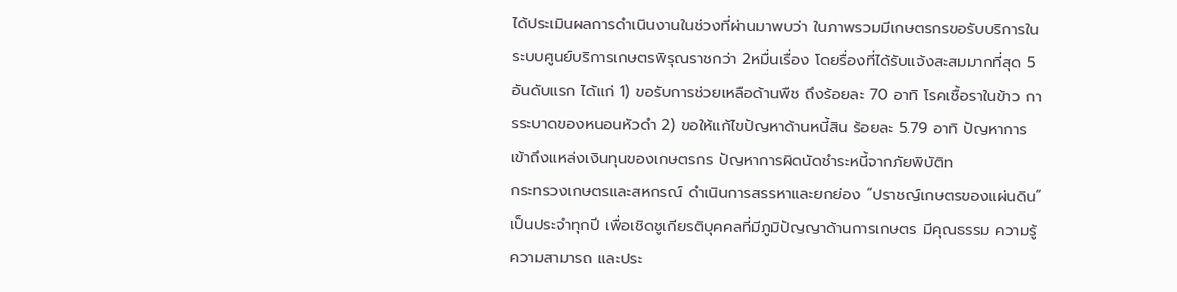ได้ประเมินผลการดำเนินงานในช่วงที่ผ่านมาพบว่า ในภาพรวมมีเกษตรกรขอรับบริการในระบบศูนย์บริการเกษตรพิรุณราชกว่า 2หมื่นเรื่อง โดยรื่องที่ได้รับแจ้งสะสมมากที่สุด 5 อันดับแรก ได้แก่ 1) ขอรับการช่วยเหลือด้านพืช ถึงร้อยละ 70 อาทิ โรคเชื้อราในข้าว การระบาดของหนอนหัวดำ 2) ขอให้แก้ไขปัญหาด้านหนี้สิน ร้อยละ 5.79 อาทิ ปัญหาการเข้าถึงแหล่งเงินทุนของเกษตรกร ปัญหาการผิดนัดชำระหนี้จากภัยพิบัติท
กระทรวงเกษตรและสหกรณ์ ดำเนินการสรรหาและยกย่อง “ปราชญ์เกษตรของแผ่นดิน” เป็นประจำทุกปี เพื่อเชิดชูเกียรติบุคคลที่มีภูมิปัญญาด้านการเกษตร มีคุณธรรม ความรู้ ความสามารถ และประ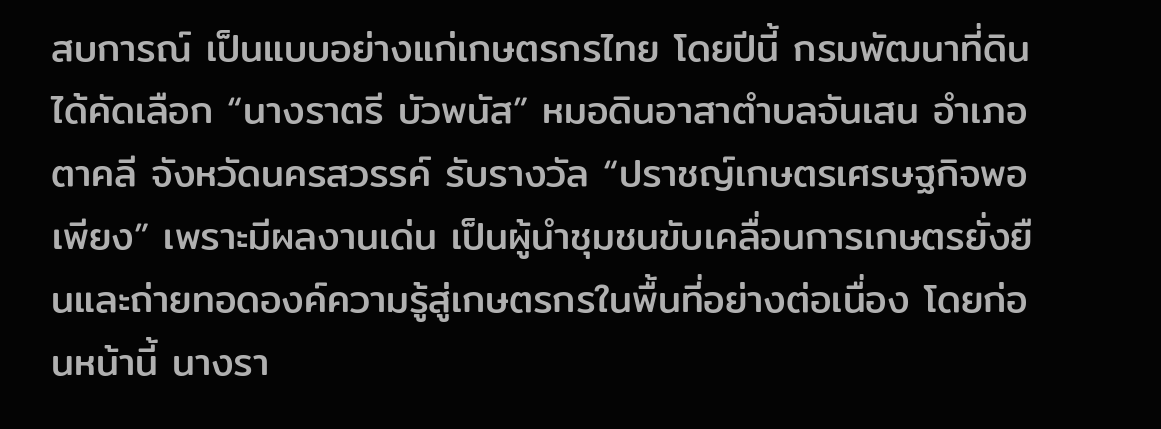สบการณ์ เป็นแบบอย่างแก่เกษตรกรไทย โดยปีนี้ กรมพัฒนาที่ดิน ได้คัดเลือก “นางราตรี บัวพนัส” หมอดินอาสาตำบลจันเสน อำเภอตาคลี จังหวัดนครสวรรค์ รับรางวัล “ปราชญ์เกษตรเศรษฐกิจพอเพียง” เพราะมีผลงานเด่น เป็นผู้นำชุมชนขับเคลื่อนการเกษตรยั่งยืนและถ่ายทอดองค์ความรู้สู่เกษตรกรในพื้นที่อย่างต่อเนื่อง โดยก่อนหน้านี้ นางรา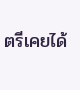ตรีเคยได้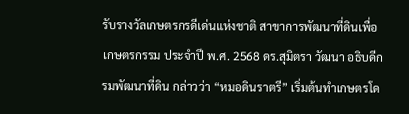รับรางวัลเกษตรกรดีเด่นแห่งชาติ สาขาการพัฒนาที่ดินเพื่อเกษตรกรรม ประจำปี พ.ศ. 2568 ดร.สุมิตรา วัฒนา อธิบดีกรมพัฒนาที่ดิน กล่าวว่า “หมอดินราตรี” เริ่มต้นทำเกษตรโด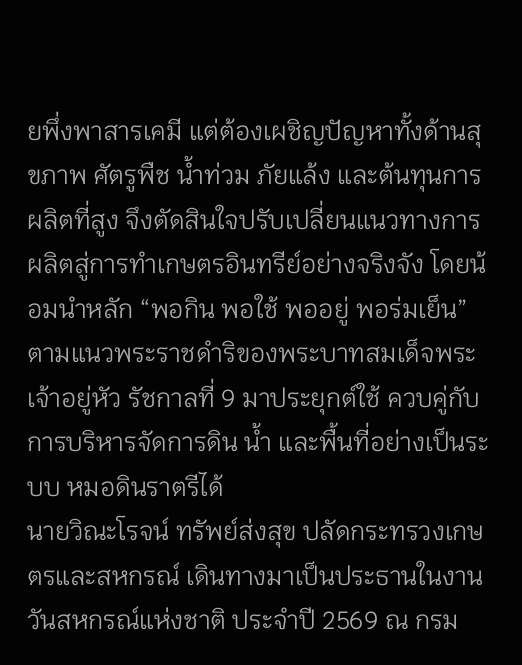ยพึ่งพาสารเคมี แต่ต้องเผชิญปัญหาทั้งด้านสุขภาพ ศัตรูพืช น้ำท่วม ภัยแล้ง และต้นทุนการผลิตที่สูง จึงตัดสินใจปรับเปลี่ยนแนวทางการผลิตสู่การทำเกษตรอินทรีย์อย่างจริงจัง โดยน้อมนำหลัก “พอกิน พอใช้ พออยู่ พอร่มเย็น” ตามแนวพระราชดำริของพระบาทสมเด็จพระเจ้าอยู่หัว รัชกาลที่ 9 มาประยุกต์ใช้ ควบคู่กับการบริหารจัดการดิน น้ำ และพื้นที่อย่างเป็นระบบ หมอดินราตรีได้
นายวิณะโรจน์ ทรัพย์ส่งสุข ปลัดกระทรวงเกษตรและสหกรณ์ เดินทางมาเป็นประธานในงานวันสหกรณ์แห่งชาติ ประจำปี 2569 ณ กรม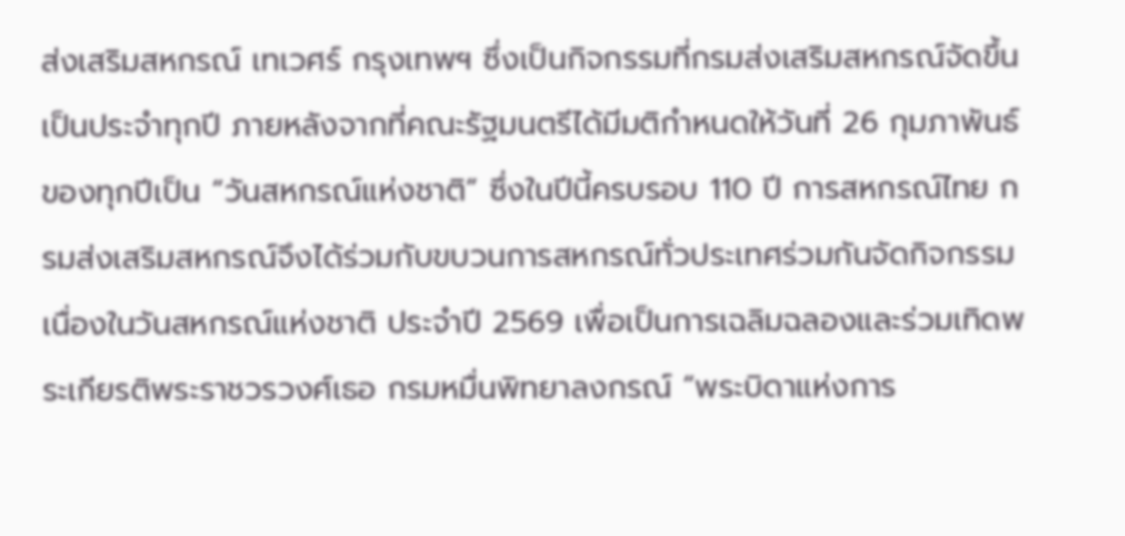ส่งเสริมสหกรณ์ เทเวศร์ กรุงเทพฯ ซึ่งเป็นกิจกรรมที่กรมส่งเสริมสหกรณ์จัดขึ้นเป็นประจำทุกปี ภายหลังจากที่คณะรัฐมนตรีได้มีมติกำหนดให้วันที่ 26 กุมภาพันธ์ ของทุกปีเป็น “วันสหกรณ์แห่งชาติ” ซึ่งในปีนี้ครบรอบ 110 ปี การสหกรณ์ไทย กรมส่งเสริมสหกรณ์จึงได้ร่วมกับขบวนการสหกรณ์ทั่วประเทศร่วมกันจัดกิจกรรมเนื่องในวันสหกรณ์แห่งชาติ ประจำปี 2569 เพื่อเป็นการเฉลิมฉลองและร่วมเทิดพระเกียรติพระราชวรวงศ์เธอ กรมหมื่นพิทยาลงกรณ์ “พระบิดาแห่งการ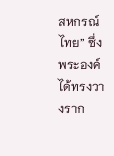สหกรณ์ไทย” ซึ่งพระองค์ได้ทรงวางราก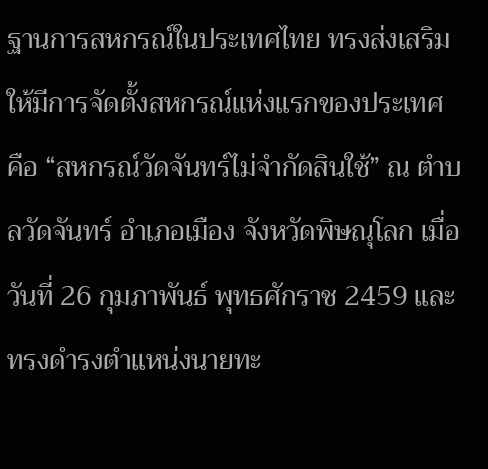ฐานการสหกรณ์ในประเทศไทย ทรงส่งเสริมให้มีการจัดตั้งสหกรณ์แห่งแรกของประเทศ คือ “สหกรณ์วัดจันทร์ไม่จำกัดสินใช้” ณ ตำบลวัดจันทร์ อำเภอเมือง จังหวัดพิษณุโลก เมื่อวันที่ 26 กุมภาพันธ์ พุทธศักราช 2459 และทรงดำรงตำแหน่งนายทะ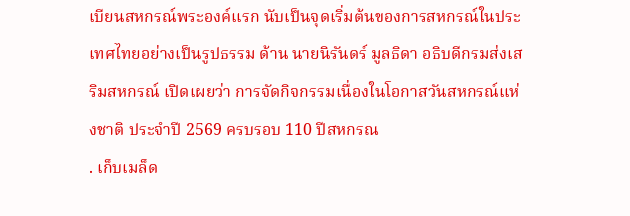เบียนสหกรณ์พระองค์แรก นับเป็นจุดเริ่มต้นของการสหกรณ์ในประเทศไทยอย่างเป็นรูปธรรม ด้าน นายนิรันดร์ มูลธิดา อธิบดีกรมส่งเสริมสหกรณ์ เปิดเผยว่า การจัดกิจกรรมเนื่องในโอกาสวันสหกรณ์แห่งชาติ ประจำปี 2569 ครบรอบ 110 ปีสหกรณ
. เก็บเมล็ด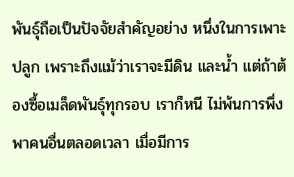พันธุ์ถือเป็นปัจจัยสำคัญอย่าง หนึ่งในการเพาะปลูก เพราะถึงแม้ว่าเราจะมีดิน และน้ำ แต่ถ้าต้องซื้อเมล็ดพันธุ์ทุกรอบ เราก็หนี ไม่พ้นการพึ่งพาคนอื่นตลอดเวลา เมื่อมีการ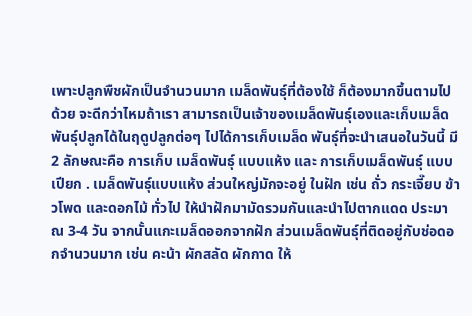เพาะปลูกพืชผักเป็นจำนวนมาก เมล็ดพันธุ์ที่ต้องใช้ ก็ต้องมากขึ้นตามไปด้วย จะดีกว่าไหมถ้าเรา สามารถเป็นเจ้าของเมล็ดพันธุ์เองและเก็บเมล็ด พันธุ์ปลูกได้ในฤดูปลูกต่อๆ ไปได้การเก็บเมล็ด พันธุ์ที่จะนำเสนอในวันนี้ มี 2 ลักษณะคือ การเก็บ เมล็ดพันธุ์ แบบแห้ง และ การเก็บเมล็ดพันธุ์ แบบเปียก . เมล็ดพันธุ์แบบแห้ง ส่วนใหญ่มักจะอยู่ ในฝัก เช่น ถั่ว กระเจี๊ยบ ข้าวโพด และดอกไม้ ทั่วไป ให้นำฝักมามัดรวมกันและนำไปตากแดด ประมาณ 3-4 วัน จากนั้นแกะเมล็ดออกจากฝัก ส่วนเมล็ดพันธุ์ที่ติดอยู่กับช่อดอกจำนวนมาก เช่น คะน้า ผักสลัด ผักกาด ให้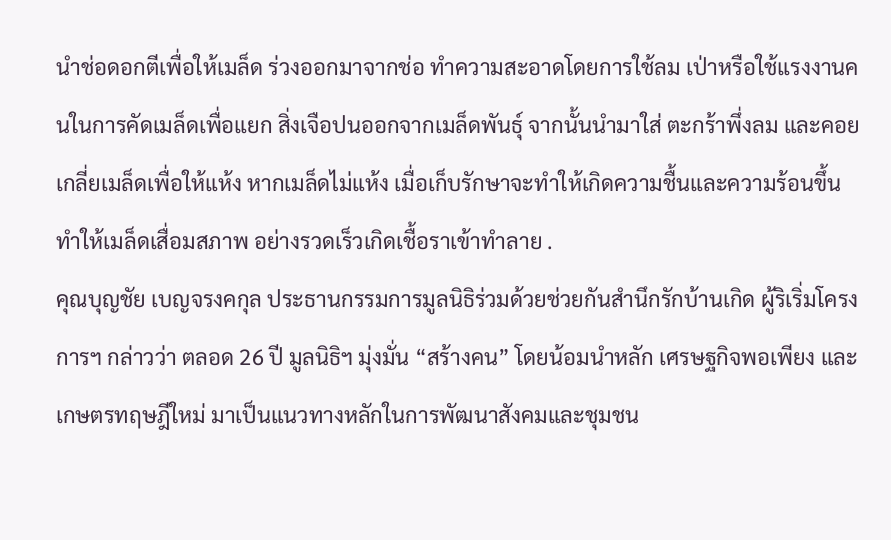นำช่อดอกตีเพื่อให้เมล็ด ร่วงออกมาจากช่อ ทำความสะอาดโดยการใช้ลม เป่าหรือใช้แรงงานคนในการคัดเมล็ดเพื่อแยก สิ่งเจือปนออกจากเมล็ดพันธุ์ จากนั้นนำมาใส่ ตะกร้าพึ่งลม และคอยเกลี่ยเมล็ดเพื่อให้แห้ง หากเมล็ดไม่แห้ง เมื่อเก็บรักษาจะทำให้เกิดความชื้นและความร้อนขึ้น ทำให้เมล็ดเสื่อมสภาพ อย่างรวดเร็วเกิดเชื้อราเข้าทำลาย .
คุณบุญชัย เบญจรงคกุล ประธานกรรมการมูลนิธิร่วมด้วยช่วยกันสำนึกรักบ้านเกิด ผู้ริเริ่มโครงการฯ กล่าวว่า ตลอด 26 ปี มูลนิธิฯ มุ่งมั่น “สร้างคน” โดยน้อมนำหลัก เศรษฐกิจพอเพียง และ เกษตรทฤษฎีใหม่ มาเป็นแนวทางหลักในการพัฒนาสังคมและชุมชน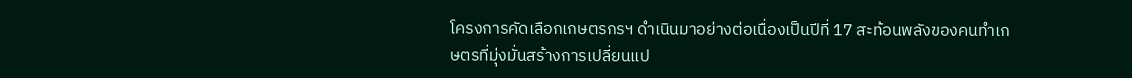โครงการคัดเลือกเกษตรกรฯ ดำเนินมาอย่างต่อเนื่องเป็นปีที่ 17 สะท้อนพลังของคนทำเกษตรที่มุ่งมั่นสร้างการเปลี่ยนแป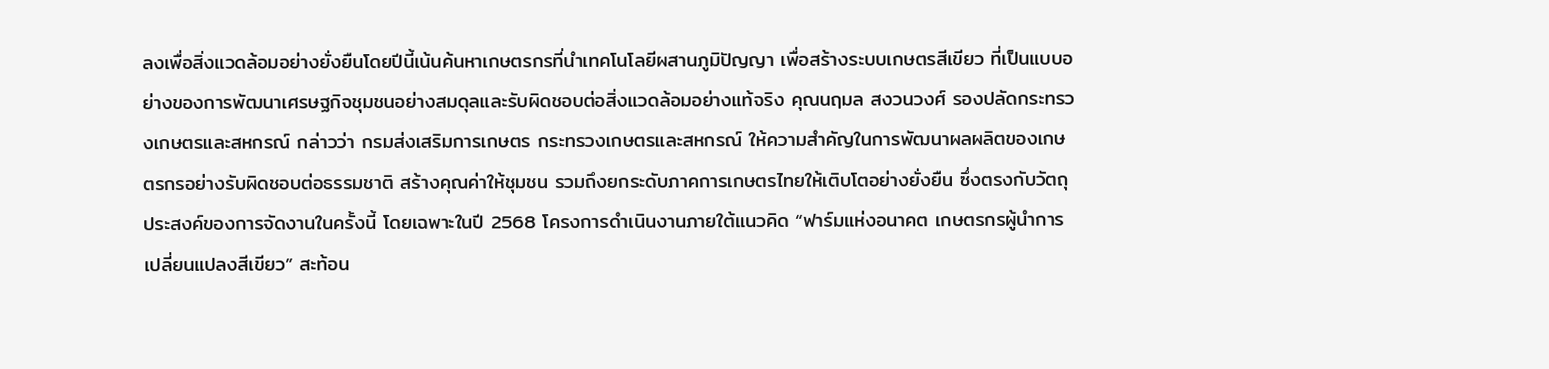ลงเพื่อสิ่งแวดล้อมอย่างยั่งยืนโดยปีนี้เน้นค้นหาเกษตรกรที่นำเทคโนโลยีผสานภูมิปัญญา เพื่อสร้างระบบเกษตรสีเขียว ที่เป็นแบบอย่างของการพัฒนาเศรษฐกิจชุมชนอย่างสมดุลและรับผิดชอบต่อสิ่งแวดล้อมอย่างแท้จริง คุณนฤมล สงวนวงศ์ รองปลัดกระทรวงเกษตรและสหกรณ์ กล่าวว่า กรมส่งเสริมการเกษตร กระทรวงเกษตรและสหกรณ์ ให้ความสำคัญในการพัฒนาผลผลิตของเกษตรกรอย่างรับผิดชอบต่อธรรมชาติ สร้างคุณค่าให้ชุมชน รวมถึงยกระดับภาคการเกษตรไทยให้เติบโตอย่างยั่งยืน ซึ่งตรงกับวัตถุประสงค์ของการจัดงานในครั้งนี้ โดยเฉพาะในปี 2568 โครงการดำเนินงานภายใต้แนวคิด “ฟาร์มแห่งอนาคต เกษตรกรผู้นำการเปลี่ยนแปลงสีเขียว” สะท้อน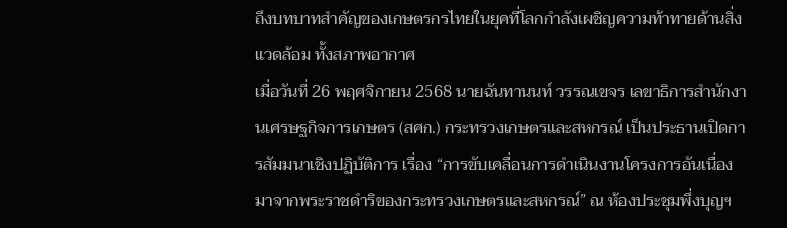ถึงบทบาทสำคัญของเกษตรกรไทยในยุคที่โลกกำลังเผชิญความท้าทายด้านสิ่งแวดล้อม ทั้งสภาพอากาศ
เมื่อวันที่ 26 พฤศจิกายน 2568 นายฉันทานนท์ วรรณเขจร เลขาธิการสำนักงานเศรษฐกิจการเกษตร (สศก.) กระทรวงเกษตรและสหกรณ์ เป็นประธานเปิดการสัมมนาเชิงปฏิบัติการ เรื่อง “การขับเคลื่อนการดำเนินงานโครงการอันเนื่องมาจากพระราชดำริของกระทรวงเกษตรและสหกรณ์” ณ ห้องประชุมพึ่งบุญฯ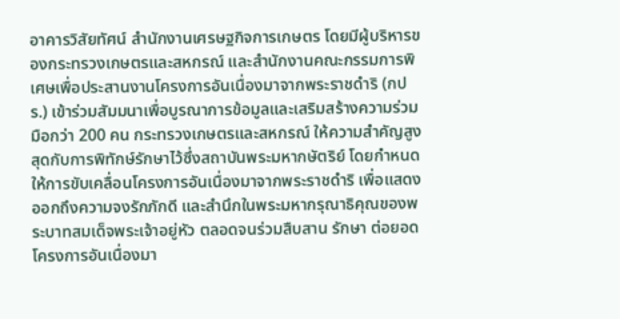อาคารวิสัยทัศน์ สำนักงานเศรษฐกิจการเกษตร โดยมีผู้บริหารของกระทรวงเกษตรและสหกรณ์ และสำนักงานคณะกรรมการพิเศษเพื่อประสานงานโครงการอันเนื่องมาจากพระราชดำริ (กปร.) เข้าร่วมสัมมนาเพื่อบูรณาการข้อมูลและเสริมสร้างความร่วมมือกว่า 200 คน กระทรวงเกษตรและสหกรณ์ ให้ความสำคัญสูงสุดกับการพิทักษ์รักษาไว้ซึ่งสถาบันพระมหากษัตริย์ โดยกำหนดให้การขับเคลื่อนโครงการอันเนื่องมาจากพระราชดำริ เพื่อแสดงออกถึงความจงรักภักดี และสำนึกในพระมหากรุณาธิคุณของพระบาทสมเด็จพระเจ้าอยู่หัว ตลอดจนร่วมสืบสาน รักษา ต่อยอด โครงการอันเนื่องมา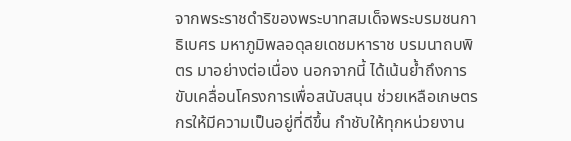จากพระราชดำริของพระบาทสมเด็จพระบรมชนกาธิเบศร มหาภูมิพลอดุลยเดชมหาราช บรมนาถบพิตร มาอย่างต่อเนื่อง นอกจากนี้ ได้เน้นย้ำถึงการขับเคลื่อนโครงการเพื่อสนับสนุน ช่วยเหลือเกษตรกรให้มีความเป็นอยู่ที่ดีขึ้น กำชับให้ทุกหน่วยงาน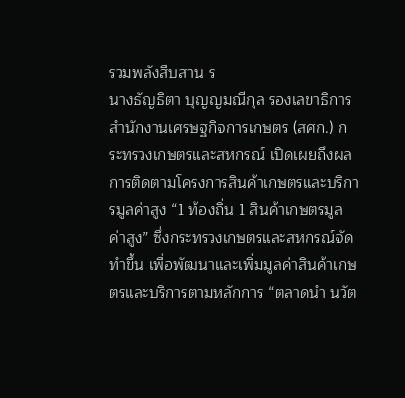รวมพลังสืบสาน ร
นางธัญธิตา บุญญมณีกุล รองเลขาธิการสำนักงานเศรษฐกิจการเกษตร (สศก.) กระทรวงเกษตรและสหกรณ์ เปิดเผยถึงผลการติดตามโครงการสินค้าเกษตรและบริการมูลค่าสูง “1 ท้องถิ่น 1 สินค้าเกษตรมูลค่าสูง” ซึ่งกระทรวงเกษตรและสหกรณ์จัดทำขึ้น เพื่อพัฒนาและเพิ่มมูลค่าสินค้าเกษตรและบริการตามหลักการ “ตลาดนำ นวัต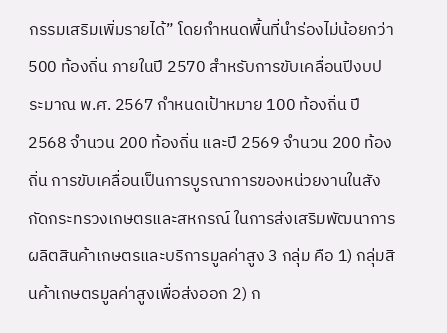กรรมเสริมเพิ่มรายได้” โดยกำหนดพื้นที่นำร่องไม่น้อยกว่า 500 ท้องถิ่น ภายในปี 2570 สำหรับการขับเคลื่อนปีงบประมาณ พ.ศ. 2567 กำหนดเป้าหมาย 100 ท้องถิ่น ปี 2568 จำนวน 200 ท้องถิ่น และปี 2569 จำนวน 200 ท้องถิ่น การขับเคลื่อนเป็นการบูรณาการของหน่วยงานในสังกัดกระทรวงเกษตรและสหกรณ์ ในการส่งเสริมพัฒนาการผลิตสินค้าเกษตรและบริการมูลค่าสูง 3 กลุ่ม คือ 1) กลุ่มสินค้าเกษตรมูลค่าสูงเพื่อส่งออก 2) ก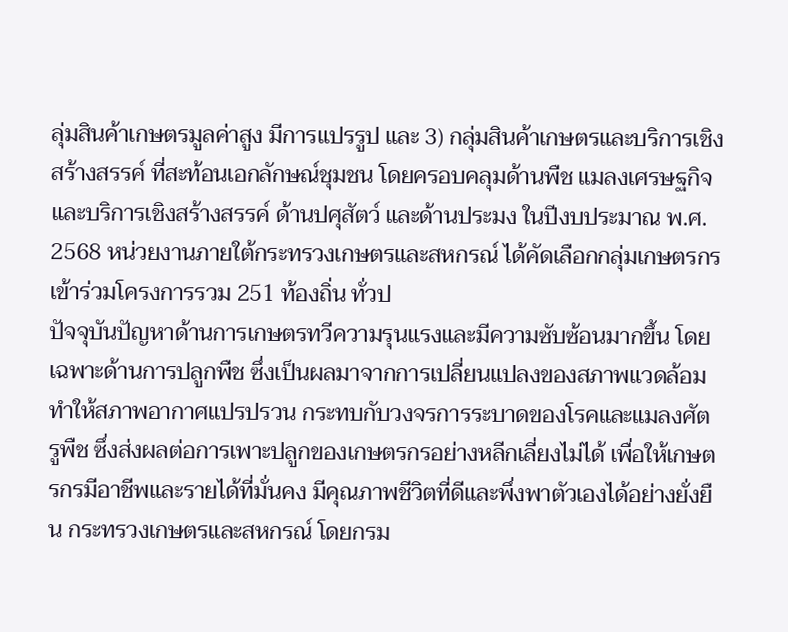ลุ่มสินค้าเกษตรมูลค่าสูง มีการแปรรูป และ 3) กลุ่มสินค้าเกษตรและบริการเชิงสร้างสรรค์ ที่สะท้อนเอกลักษณ์ชุมชน โดยครอบคลุมด้านพืช แมลงเศรษฐกิจและบริการเชิงสร้างสรรค์ ด้านปศุสัตว์ และด้านประมง ในปีงบประมาณ พ.ศ. 2568 หน่วยงานภายใต้กระทรวงเกษตรและสหกรณ์ ได้คัดเลือกกลุ่มเกษตรกรเข้าร่วมโครงการรวม 251 ท้องถิ่น ทั่วป
ปัจจุบันปัญหาด้านการเกษตรทวีความรุนแรงและมีความซับซ้อนมากขึ้น โดยเฉพาะด้านการปลูกพืช ซึ่งเป็นผลมาจากการเปลี่ยนแปลงของสภาพแวดล้อม ทำให้สภาพอากาศแปรปรวน กระทบกับวงจรการระบาดของโรคและแมลงศัตรูพืช ซึ่งส่งผลต่อการเพาะปลูกของเกษตรกรอย่างหลีกเลี่ยงไม่ได้ เพื่อให้เกษตรกรมีอาชีพและรายได้ที่มั่นคง มีคุณภาพชีวิตที่ดีและพึ่งพาตัวเองได้อย่างยั่งยืน กระทรวงเกษตรและสหกรณ์ โดยกรม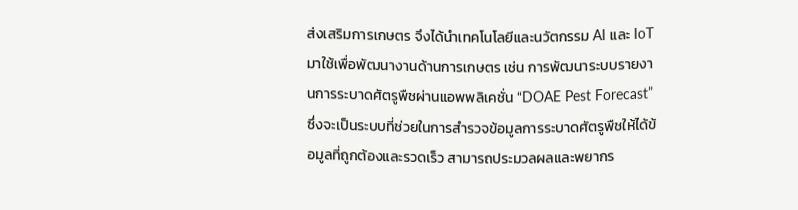ส่งเสริมการเกษตร จึงได้นำเทคโนโลยีและนวัตกรรม AI และ IoT มาใช้เพื่อพัฒนางานด้านการเกษตร เช่น การพัฒนาระบบรายงานการระบาดศัตรูพืชผ่านแอพพลิเคชั่น “DOAE Pest Forecast” ซึ่งจะเป็นระบบที่ช่วยในการสำรวจข้อมูลการระบาดศัตรูพืชให้ได้ข้อมูลที่ถูกต้องและรวดเร็ว สามารถประมวลผลและพยากร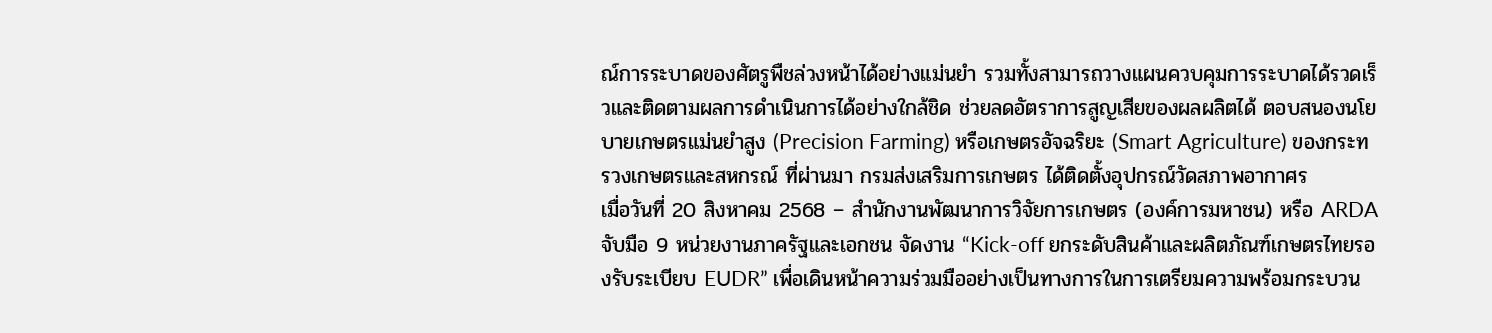ณ์การระบาดของศัตรูพืชล่วงหน้าได้อย่างแม่นยำ รวมทั้งสามารถวางแผนควบคุมการระบาดได้รวดเร็วและติดตามผลการดำเนินการได้อย่างใกล้ชิด ช่วยลดอัตราการสูญเสียของผลผลิตได้ ตอบสนองนโยบายเกษตรแม่นยำสูง (Precision Farming) หรือเกษตรอัจฉริยะ (Smart Agriculture) ของกระทรวงเกษตรและสหกรณ์ ที่ผ่านมา กรมส่งเสริมการเกษตร ได้ติดตั้งอุปกรณ์วัดสภาพอากาศร
เมื่อวันที่ 20 สิงหาคม 2568 – สำนักงานพัฒนาการวิจัยการเกษตร (องค์การมหาชน) หรือ ARDA จับมือ 9 หน่วยงานภาครัฐและเอกชน จัดงาน “Kick-off ยกระดับสินค้าและผลิตภัณฑ์เกษตรไทยรองรับระเบียบ EUDR” เพื่อเดินหน้าความร่วมมืออย่างเป็นทางการในการเตรียมความพร้อมกระบวน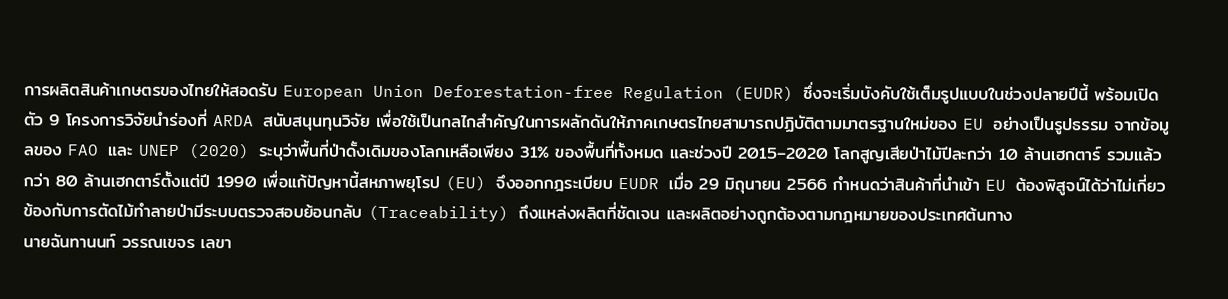การผลิตสินค้าเกษตรของไทยให้สอดรับ European Union Deforestation-free Regulation (EUDR) ซึ่งจะเริ่มบังคับใช้เต็มรูปแบบในช่วงปลายปีนี้ พร้อมเปิดตัว 9 โครงการวิจัยนำร่องที่ ARDA สนับสนุนทุนวิจัย เพื่อใช้เป็นกลไกสำคัญในการผลักดันให้ภาคเกษตรไทยสามารถปฏิบัติตามมาตรฐานใหม่ของ EU อย่างเป็นรูปธรรม จากข้อมูลของ FAO และ UNEP (2020) ระบุว่าพื้นที่ป่าดั้งเดิมของโลกเหลือเพียง 31% ของพื้นที่ทั้งหมด และช่วงปี 2015–2020 โลกสูญเสียป่าไม้ปีละกว่า 10 ล้านเฮกตาร์ รวมแล้วกว่า 80 ล้านเฮกตาร์ตั้งแต่ปี 1990 เพื่อแก้ปัญหานี้สหภาพยุโรป (EU) จึงออกกฎระเบียบ EUDR เมื่อ 29 มิถุนายน 2566 กำหนดว่าสินค้าที่นำเข้า EU ต้องพิสูจน์ได้ว่าไม่เกี่ยวข้องกับการตัดไม้ทำลายป่ามีระบบตรวจสอบย้อนกลับ (Traceability) ถึงแหล่งผลิตที่ชัดเจน และผลิตอย่างถูกต้องตามกฎหมายของประเทศต้นทาง
นายฉันทานนท์ วรรณเขจร เลขา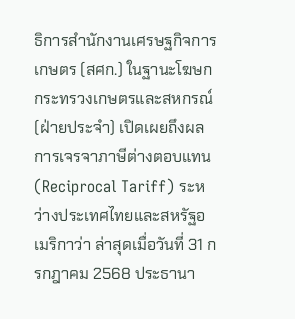ธิการสำนักงานเศรษฐกิจการเกษตร (สศก.) ในฐานะโฆษกกระทรวงเกษตรและสหกรณ์ (ฝ่ายประจำ) เปิดเผยถึงผลการเจรจาภาษีต่างตอบแทน (Reciprocal Tariff) ระหว่างประเทศไทยและสหรัฐอเมริกาว่า ล่าสุดเมื่อวันที่ 31 กรกฎาคม 2568 ประธานา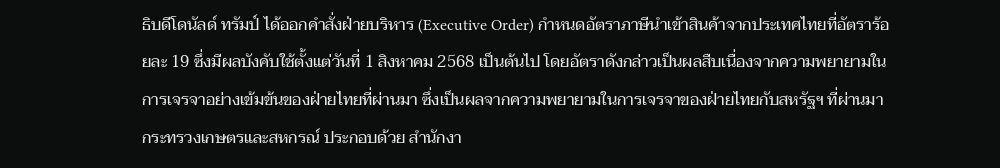ธิบดีโดนัลด์ ทรัมป์ ได้ออกคำสั่งฝ่ายบริหาร (Executive Order) กำหนดอัตราภาษีนำเข้าสินค้าจากประเทศไทยที่อัตราร้อยละ 19 ซึ่งมีผลบังคับใช้ตั้งแต่วันที่ 1 สิงหาคม 2568 เป็นต้นไป โดยอัตราดังกล่าวเป็นผลสืบเนื่องจากความพยายามในการเจรจาอย่างเข้มข้นของฝ่ายไทยที่ผ่านมา ซึ่งเป็นผลจากความพยายามในการเจรจาของฝ่ายไทยกับสหรัฐฯ ที่ผ่านมา กระทรวงเกษตรและสหกรณ์ ประกอบด้วย สำนักงา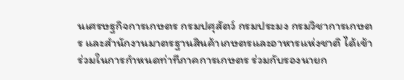นเศรษฐกิจการเกษตร กรมปศุสัตว์ กรมประมง กรมวิชาการเกษตร และสำนักงานมาตรฐานสินค้าเกษตรและอาหารแห่งชาติ ได้เข้าร่วมในการกำหนดท่าทีภาคการเกษตร ร่วมกับรองนายก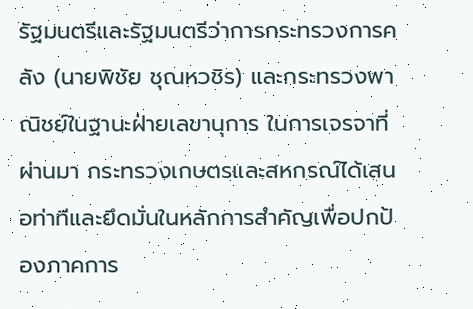รัฐมนตรีและรัฐมนตรีว่าการกระทรวงการคลัง (นายพิชัย ชุณหวชิร) และกระทรวงพาณิชย์ในฐานะฝ่ายเลขานุการ ในการเจรจาที่ผ่านมา กระทรวงเกษตรและสหกรณ์ได้เสนอท่าทีและยึดมั่นในหลักการสำคัญเพื่อปกป้องภาคการ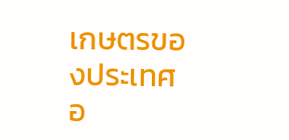เกษตรของประเทศอ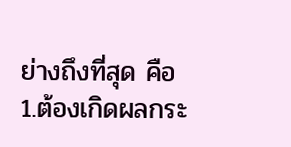ย่างถึงที่สุด คือ 1.ต้องเกิดผลกระ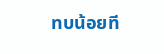ทบน้อยที